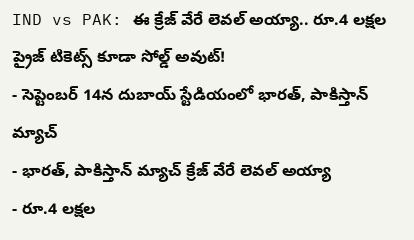IND vs PAK: ఈ క్రేజ్ వేరే లెవల్ అయ్యా.. రూ.4 లక్షల ప్రైజ్ టికెట్స్ కూడా సోల్డ్ అవుట్!
- సెప్టెంబర్ 14న దుబాయ్ స్టేడియంలో భారత్, పాకిస్తాన్ మ్యాచ్
- భారత్, పాకిస్తాన్ మ్యాచ్ క్రేజ్ వేరే లెవల్ అయ్యా
- రూ.4 లక్షల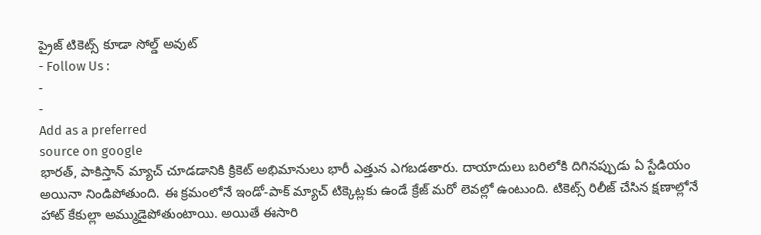ప్రైజ్ టికెట్స్ కూడా సోల్డ్ అవుట్
- Follow Us :
-
-
Add as a preferred
source on google
భారత్, పాకిస్తాన్ మ్యాచ్ చూడడానికి క్రికెట్ అభిమానులు భారీ ఎత్తున ఎగబడతారు. దాయాదులు బరిలోకి దిగినప్పుడు ఏ స్టేడియం అయినా నిండిపోతుంది. ఈ క్రమంలోనే ఇండో-పాక్ మ్యాచ్ టిక్కెట్లకు ఉండే క్రేజ్ మరో లెవల్లో ఉంటుంది. టికెట్స్ రిలీజ్ చేసిన క్షణాల్లోనే హాట్ కేకుల్లా అమ్ముడైపోతుంటాయి. అయితే ఈసారి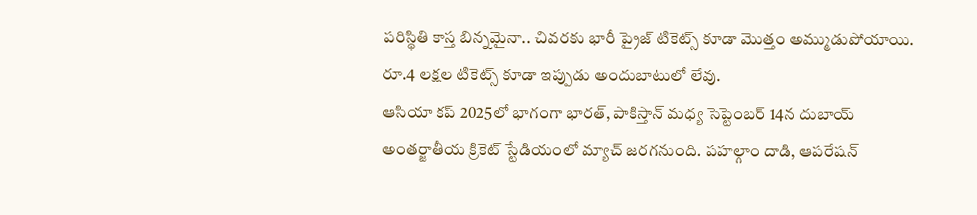పరిస్థితి కాస్త బిన్నమైనా.. చివరకు భారీ ప్రైజ్ టికెట్స్ కూడా మొత్తం అమ్ముడుపోయాయి. రూ.4 లక్షల టికెట్స్ కూడా ఇప్పుడు అందుబాటులో లేవు.
ఆసియా కప్ 2025లో భాగంగా భారత్, పాకిస్తాన్ మధ్య సెప్టెంబర్ 14న దుబాయ్ అంతర్జాతీయ క్రికెట్ స్టేడియంలో మ్యాచ్ జరగనుంది. పహల్గాం దాడి, ఆపరేషన్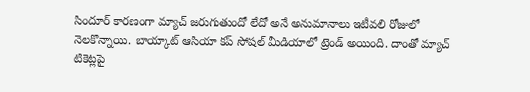సిందూర్ కారణంగా మ్యాచ్ జరుగుతుందో లేదో అనే అనుమానాలు ఇటీవలి రోజులో నెలకొన్నాయి. బాయ్కాట్ ఆసియా కప్ సోషల్ మీడియాలో ట్రెండ్ అయింది. దాంతో మ్యాచ్ టికెట్లపై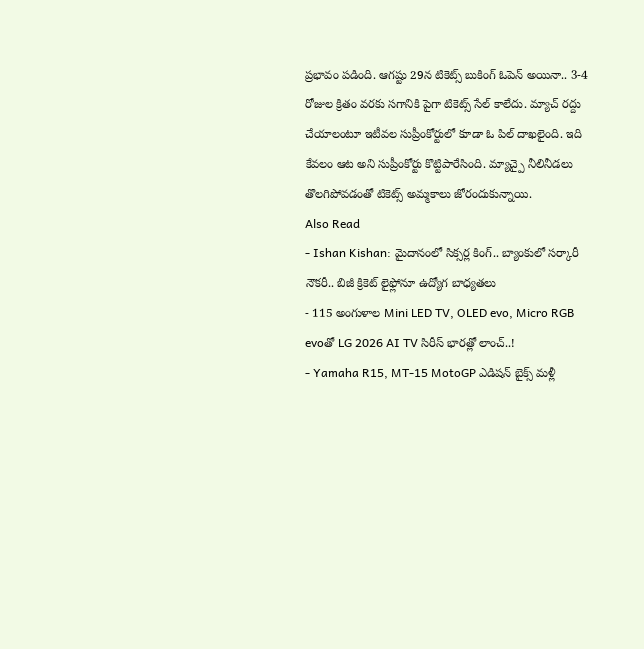ప్రభావం పడింది. ఆగష్టు 29న టికెట్స్ బుకింగ్ ఓపెన్ అయినా.. 3-4 రోజుల క్రితం వరకు సగానికి పైగా టికెట్స్ సేల్ కాలేదు. మ్యాచ్ రద్దు చేయాలంటూ ఇటీవల సుప్రీంకోర్టులో కూడా ఓ పిల్ దాఖలైంది. ఇది కేవలం ఆట అని సుప్రీంకోర్టు కొట్టిపారేసింది. మ్యాచ్పై నీలినీడలు తొలగిపోవడంతో టికెట్స్ అమ్మకాలు జోరందుకున్నాయి.
Also Read
- Ishan Kishan: మైదానంలో సిక్సర్ల కింగ్.. బ్యాంకులో సర్కారీ నౌకరీ.. బిజీ క్రికెట్ లైఫ్లోనూ ఉద్యోగ బాధ్యతలు
- 115 అంగుళాల Mini LED TV, OLED evo, Micro RGB evoతో LG 2026 AI TV సిరీస్ భారత్లో లాంచ్..!
- Yamaha R15, MT-15 MotoGP ఎడిషన్ బైక్స్ మళ్లీ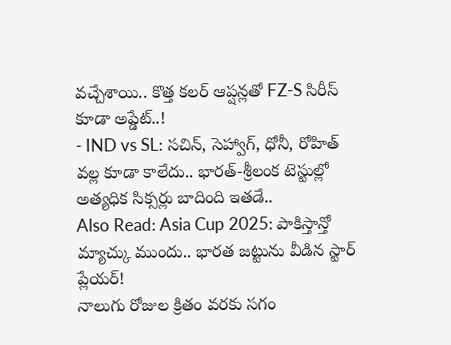వచ్చేశాయి.. కొత్త కలర్ ఆప్షన్లతో FZ-S సిరీస్ కూడా అప్డేట్..!
- IND vs SL: సచిన్, సెహ్వాగ్, ధోనీ, రోహిత్ వల్ల కూడా కాలేదు.. భారత్-శ్రీలంక టెస్టుల్లో అత్యధిక సిక్సర్లు బాదింది ఇతడే..
Also Read: Asia Cup 2025: పాకిస్తాన్తో మ్యాచ్కు ముందు.. భారత జట్టును వీడిన స్టార్ ప్లేయర్!
నాలుగు రోజుల క్రితం వరకు సగం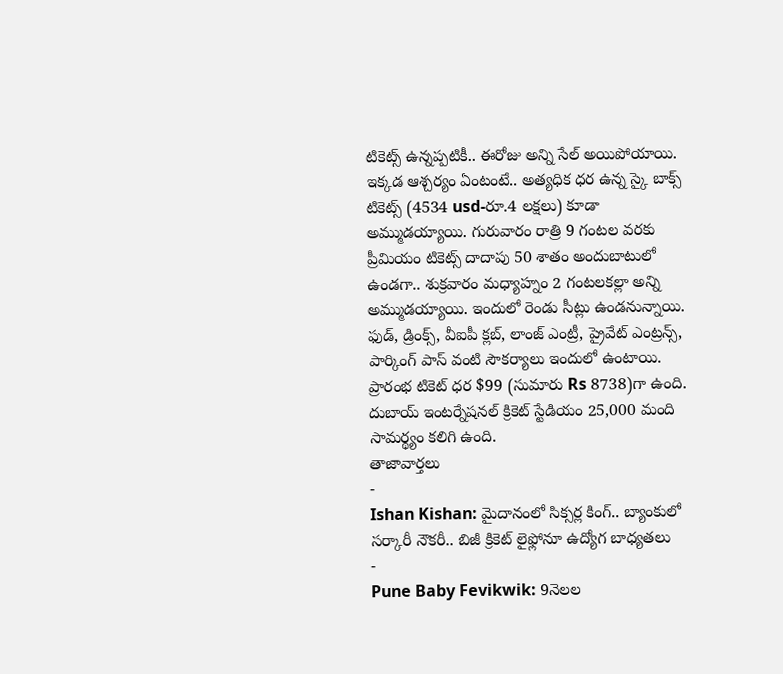టికెట్స్ ఉన్నప్పటికీ.. ఈరోజు అన్ని సేల్ అయిపోయాయి. ఇక్కడ ఆశ్చర్యం ఏంటంటే.. అత్యధిక ధర ఉన్న స్కై బాక్స్ టికెట్స్ (4534 usd-రూ.4 లక్షలు) కూడా అమ్ముడయ్యాయి. గురువారం రాత్రి 9 గంటల వరకు ప్రీమియం టికెట్స్ దాదాపు 50 శాతం అందుబాటులో ఉండగా.. శుక్రవారం మధ్యాహ్నం 2 గంటలకల్లా అన్ని అమ్ముడయ్యాయి. ఇందులో రెండు సీట్లు ఉండనున్నాయి. ఫుడ్, డ్రింక్స్, వీఐపీ క్లబ్, లాంజ్ ఎంట్రీ, ప్రైవేట్ ఎంట్రన్స్, పార్కింగ్ పాస్ వంటి సౌకర్యాలు ఇందులో ఉంటాయి. ప్రారంభ టికెట్ ధర $99 (సుమారు Rs 8738)గా ఉంది. దుబాయ్ ఇంటర్నేషనల్ క్రికెట్ స్టేడియం 25,000 మంది సామర్థ్యం కలిగి ఉంది.
తాజావార్తలు
-
Ishan Kishan: మైదానంలో సిక్సర్ల కింగ్.. బ్యాంకులో సర్కారీ నౌకరీ.. బిజీ క్రికెట్ లైఫ్లోనూ ఉద్యోగ బాధ్యతలు
-
Pune Baby Fevikwik: 9నెలల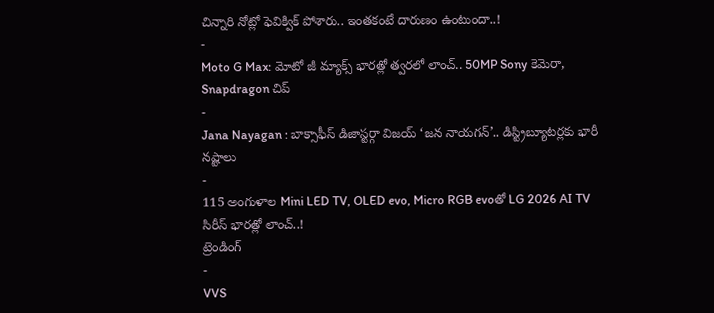చిన్నారి నోట్లో ఫెవిక్విక్ పోశారు.. ఇంతకంటే దారుణం ఉంటుందా..!
-
Moto G Max: మోటో జీ మ్యాక్స్ భారత్లో త్వరలో లాంచ్.. 50MP Sony కెమెరా, Snapdragon చిప్
-
Jana Nayagan : బాక్సాఫీస్ డిజాస్టర్గా విజయ్ ‘జన నాయగన్’.. డిస్ట్రిబ్యూటర్లకు భారీ నష్టాలు
-
115 అంగుళాల Mini LED TV, OLED evo, Micro RGB evoతో LG 2026 AI TV సిరీస్ భారత్లో లాంచ్..!
ట్రెండింగ్
-
VVS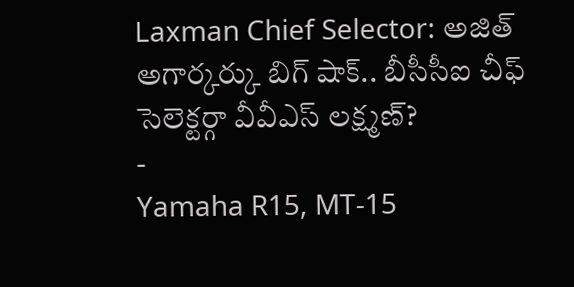Laxman Chief Selector: అజిత్ అగార్కర్కు బిగ్ షాక్.. బీసీసీఐ చీఫ్ సెలెక్టర్గా వీవీఎస్ లక్ష్మణ్?
-
Yamaha R15, MT-15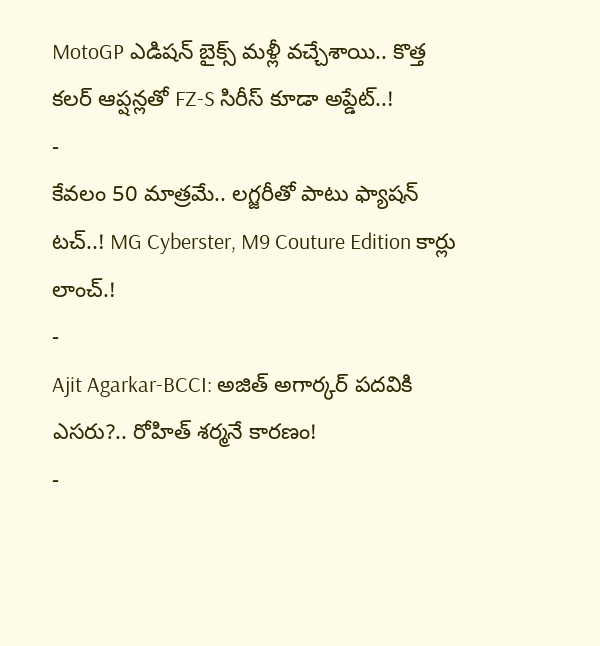MotoGP ఎడిషన్ బైక్స్ మళ్లీ వచ్చేశాయి.. కొత్త కలర్ ఆప్షన్లతో FZ-S సిరీస్ కూడా అప్డేట్..!
-
కేవలం 50 మాత్రమే.. లగ్జరీతో పాటు ఫ్యాషన్ టచ్..! MG Cyberster, M9 Couture Edition కార్లు లాంచ్.!
-
Ajit Agarkar-BCCI: అజిత్ అగార్కర్ పదవికి ఎసరు?.. రోహిత్ శర్మనే కారణం!
-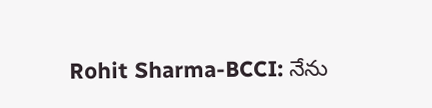Rohit Sharma-BCCI: నేను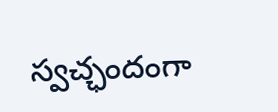స్వచ్ఛందంగా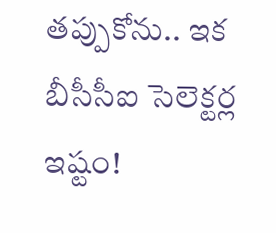తప్పుకోను.. ఇక బీసీసీఐ సెలెక్టర్ల ఇష్టం!